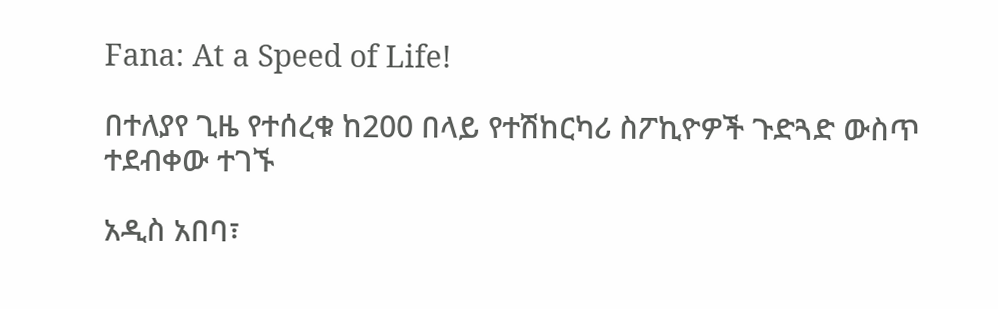Fana: At a Speed of Life!

በተለያየ ጊዜ የተሰረቁ ከ200 በላይ የተሽከርካሪ ስፖኪዮዎች ጉድጓድ ውስጥ ተደብቀው ተገኙ

አዲስ አበባ፣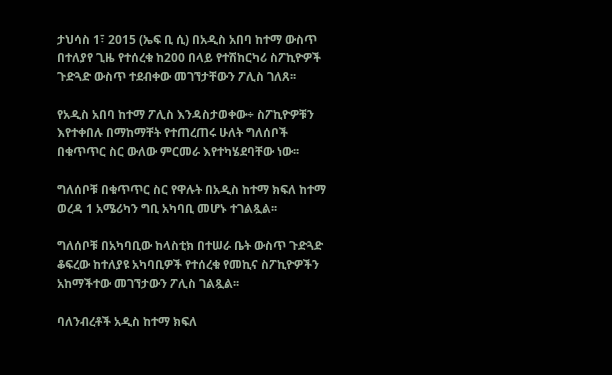ታህሳስ 1፣ 2015 (ኤፍ ቢ ሲ) በአዲስ አበባ ከተማ ውስጥ በተለያየ ጊዜ የተሰረቁ ከ200 በላይ የተሽከርካሪ ስፖኪዮዎች ጉድጓድ ውስጥ ተደብቀው መገኘታቸውን ፖሊስ ገለጸ፡፡

የአዲስ አበባ ከተማ ፖሊስ እንዳስታወቀው÷ ስፖኪዮዎቹን እየተቀበሉ በማከማቸት የተጠረጠሩ ሁለት ግለሰቦች በቁጥጥር ስር ውለው ምርመራ እየተካሄደባቸው ነው፡፡

ግለሰቦቹ በቁጥጥር ስር የዋሉት በአዲስ ከተማ ክፍለ ከተማ ወረዳ 1 አሜሪካን ግቢ አካባቢ መሆኑ ተገልጿል፡፡

ግለሰቦቹ በአካባቢው ከላስቲክ በተሠራ ቤት ውስጥ ጉድጓድ ቆፍረው ከተለያዩ አካባቢዎች የተሰረቁ የመኪና ስፖኪዮዎችን አከማችተው መገኘታውን ፖሊስ ገልጿል፡፡

ባለንብረቶች አዲስ ከተማ ክፍለ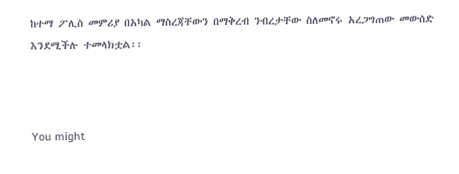ከተማ ፖሊስ መምሪያ በአካል ማስረጃቸውን በማቅረብ ንብረታቸው ስለመኖሩ አረጋግጠው መውሰድ እንደሚችሉ ተመላክቷል፡፡



You might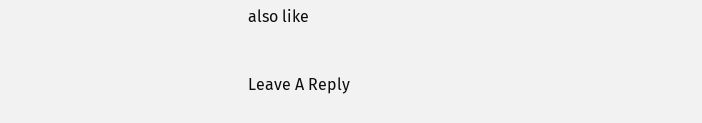also like

Leave A Reply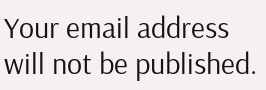Your email address will not be published.